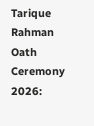Tarique Rahman Oath Ceremony 2026: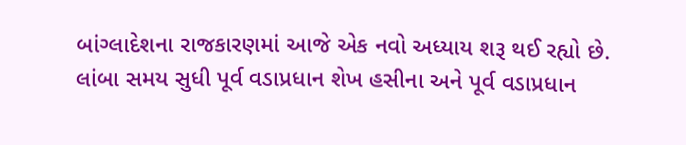બાંગ્લાદેશના રાજકારણમાં આજે એક નવો અધ્યાય શરૂ થઈ રહ્યો છે. લાંબા સમય સુધી પૂર્વ વડાપ્રધાન શેખ હસીના અને પૂર્વ વડાપ્રધાન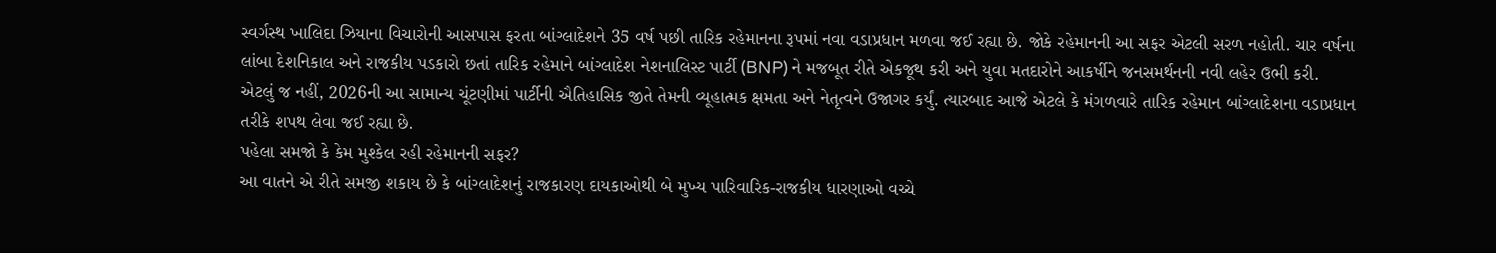સ્વર્ગસ્થ ખાલિદા ઝિયાના વિચારોની આસપાસ ફરતા બાંગ્લાદેશને 35 વર્ષ પછી તારિક રહેમાનના રૂપમાં નવા વડાપ્રધાન મળવા જઈ રહ્યા છે. જોકે રહેમાનની આ સફર એટલી સરળ નહોતી. ચાર વર્ષના લાંબા દેશનિકાલ અને રાજકીય પડકારો છતાં તારિક રહેમાને બાંગ્લાદેશ નેશનાલિસ્ટ પાર્ટી (BNP) ને મજબૂત રીતે એકજૂથ કરી અને યુવા મતદારોને આકર્ષીને જનસમર્થનની નવી લહેર ઉભી કરી.
એટલું જ નહીં, 2026ની આ સામાન્ય ચૂંટણીમાં પાર્ટીની ઐતિહાસિક જીતે તેમની વ્યૂહાત્મક ક્ષમતા અને નેતૃત્વને ઉજાગર કર્યું. ત્યારબાદ આજે એટલે કે મંગળવારે તારિક રહેમાન બાંગ્લાદેશના વડાપ્રધાન તરીકે શપથ લેવા જઈ રહ્યા છે.
પહેલા સમજો કે કેમ મુશ્કેલ રહી રહેમાનની સફર?
આ વાતને એ રીતે સમજી શકાય છે કે બાંગ્લાદેશનું રાજકારણ દાયકાઓથી બે મુખ્ય પારિવારિક-રાજકીય ધારણાઓ વચ્ચે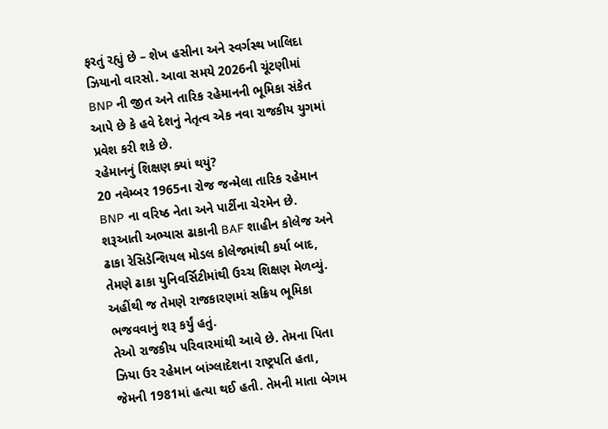ફરતું રહ્યું છે – શેખ હસીના અને સ્વર્ગસ્થ ખાલિદા ઝિયાનો વારસો. આવા સમયે 2026ની ચૂંટણીમાં BNP ની જીત અને તારિક રહેમાનની ભૂમિકા સંકેત આપે છે કે હવે દેશનું નેતૃત્વ એક નવા રાજકીય યુગમાં પ્રવેશ કરી શકે છે.
રહેમાનનું શિક્ષણ ક્યાં થયું?
20 નવેમ્બર 1965ના રોજ જન્મેલા તારિક રહેમાન BNP ના વરિષ્ઠ નેતા અને પાર્ટીના ચેરમેન છે. શરૂઆતી અભ્યાસ ઢાકાની BAF શાહીન કોલેજ અને ઢાકા રેસિડેન્શિયલ મોડલ કોલેજમાંથી કર્યા બાદ, તેમણે ઢાકા યુનિવર્સિટીમાંથી ઉચ્ચ શિક્ષણ મેળવ્યું. અહીંથી જ તેમણે રાજકારણમાં સક્રિય ભૂમિકા ભજવવાનું શરૂ કર્યું હતું.
તેઓ રાજકીય પરિવારમાંથી આવે છે. તેમના પિતા ઝિયા ઉર રહેમાન બાંગ્લાદેશના રાષ્ટ્રપતિ હતા, જેમની 1981માં હત્યા થઈ હતી. તેમની માતા બેગમ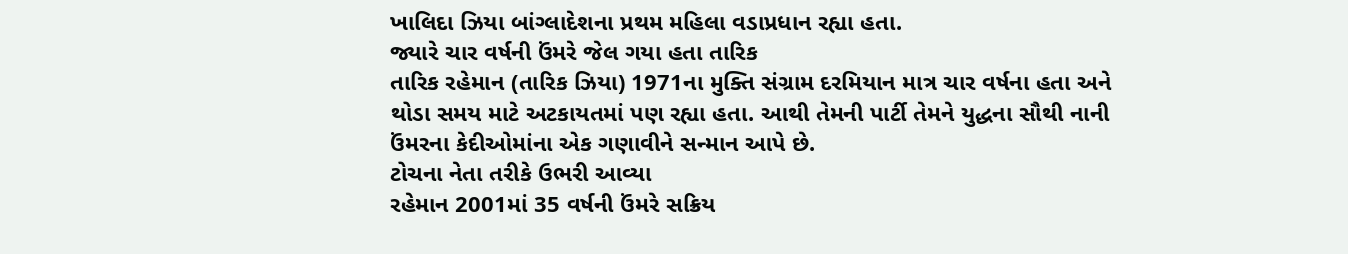ખાલિદા ઝિયા બાંગ્લાદેશના પ્રથમ મહિલા વડાપ્રધાન રહ્યા હતા.
જ્યારે ચાર વર્ષની ઉંમરે જેલ ગયા હતા તારિક
તારિક રહેમાન (તારિક ઝિયા) 1971ના મુક્તિ સંગ્રામ દરમિયાન માત્ર ચાર વર્ષના હતા અને થોડા સમય માટે અટકાયતમાં પણ રહ્યા હતા. આથી તેમની પાર્ટી તેમને યુદ્ધના સૌથી નાની ઉંમરના કેદીઓમાંના એક ગણાવીને સન્માન આપે છે.
ટોચના નેતા તરીકે ઉભરી આવ્યા
રહેમાન 2001માં 35 વર્ષની ઉંમરે સક્રિય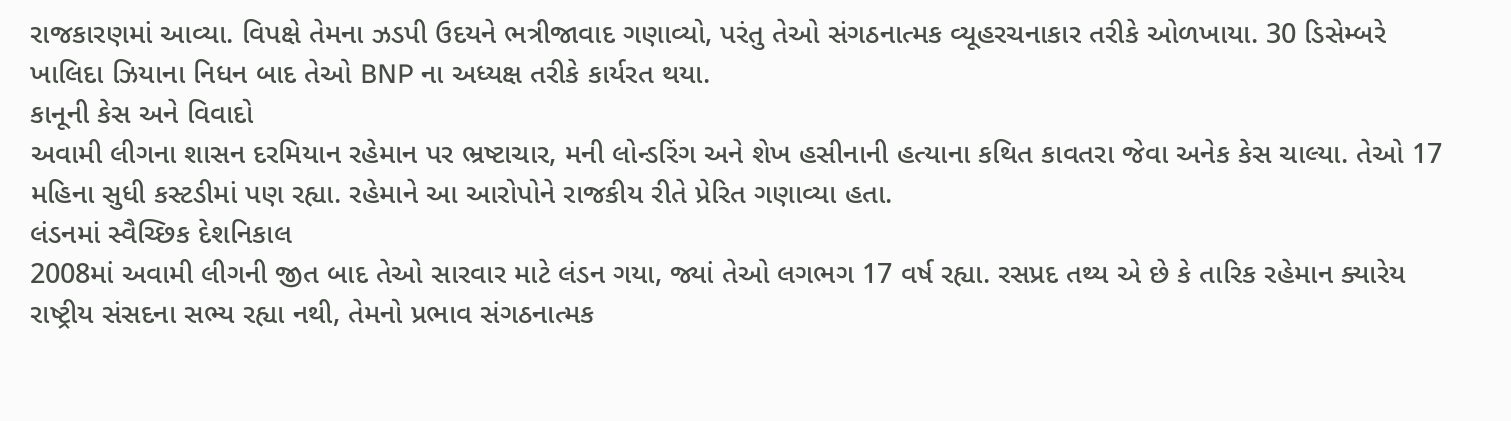રાજકારણમાં આવ્યા. વિપક્ષે તેમના ઝડપી ઉદયને ભત્રીજાવાદ ગણાવ્યો, પરંતુ તેઓ સંગઠનાત્મક વ્યૂહરચનાકાર તરીકે ઓળખાયા. 30 ડિસેમ્બરે ખાલિદા ઝિયાના નિધન બાદ તેઓ BNP ના અધ્યક્ષ તરીકે કાર્યરત થયા.
કાનૂની કેસ અને વિવાદો
અવામી લીગના શાસન દરમિયાન રહેમાન પર ભ્રષ્ટાચાર, મની લોન્ડરિંગ અને શેખ હસીનાની હત્યાના કથિત કાવતરા જેવા અનેક કેસ ચાલ્યા. તેઓ 17 મહિના સુધી કસ્ટડીમાં પણ રહ્યા. રહેમાને આ આરોપોને રાજકીય રીતે પ્રેરિત ગણાવ્યા હતા.
લંડનમાં સ્વૈચ્છિક દેશનિકાલ
2008માં અવામી લીગની જીત બાદ તેઓ સારવાર માટે લંડન ગયા, જ્યાં તેઓ લગભગ 17 વર્ષ રહ્યા. રસપ્રદ તથ્ય એ છે કે તારિક રહેમાન ક્યારેય રાષ્ટ્રીય સંસદના સભ્ય રહ્યા નથી, તેમનો પ્રભાવ સંગઠનાત્મક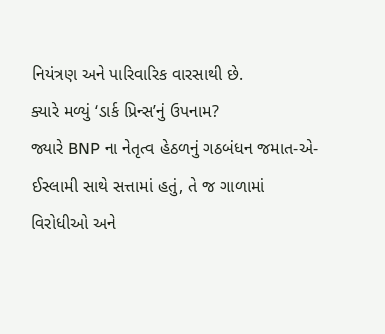નિયંત્રણ અને પારિવારિક વારસાથી છે.
ક્યારે મળ્યું ‘ડાર્ક પ્રિન્સ’નું ઉપનામ?
જ્યારે BNP ના નેતૃત્વ હેઠળનું ગઠબંધન જમાત-એ-ઈસ્લામી સાથે સત્તામાં હતું, તે જ ગાળામાં વિરોધીઓ અને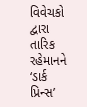વિવેચકો દ્વારા તારિક રહેમાનને ‘ડાર્ક પ્રિન્સ’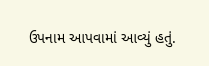ઉપનામ આપવામાં આવ્યું હતું.